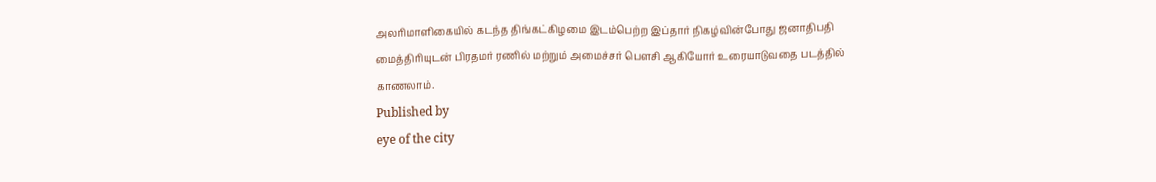அலரிமாளிகையில் கடந்த திங்கட்கிழமை இடம்பெற்ற இப்தார் நிகழ்வின்போது ஜனாதிபதி மைத்திரியுடன் பிரதமர் ரணில் மற்றும் அமைச்சர் பௌசி ஆகியோர் உரையாடுவதை படத்தில் காணலாம்.
Published by
eye of the city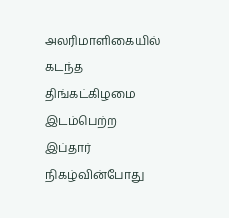அலரிமாளிகையில் கடந்த திங்கட்கிழமை இடம்பெற்ற இப்தார் நிகழ்வின்போது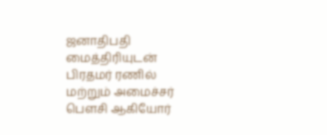ஜனாதிபதி மைத்திரியுடன் பிரதமர் ரணில் மற்றும் அமைச்சர் பௌசி ஆகியோர்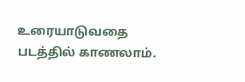உரையாடுவதை படத்தில் காணலாம்.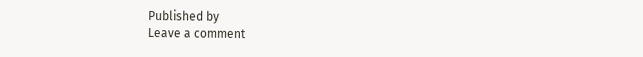Published by
Leave a comment